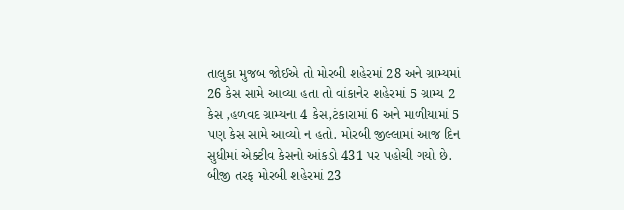તાલુકા મુજબ જોઈએ તો મોરબી શહેરમાં 28 અને ગ્રામ્યમાં 26 કેસ સામે આવ્યા હતા તો વાંકાનેર શહેરમાં 5 ગ્રામ્ય 2 કેસ ,હળવદ ગ્રામ્યના 4 કેસ,ટંકારામાં 6 અને માળીયામાં 5 પણ કેસ સામે આવ્યો ન હતો. મોરબી જીલ્લામાં આજ દિન સુધીમાં એક્ટીવ કેસનો આંકડો 431 પર પહોચી ગયો છે. બીજી તરફ મોરબી શહેરમાં 23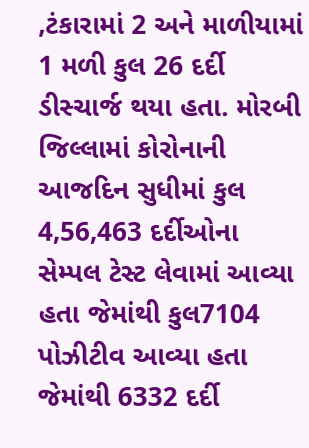,ટંકારામાં 2 અને માળીયામાં 1 મળી કુલ 26 દર્દી ડીસ્ચાર્જ થયા હતા. મોરબી જિલ્લામાં કોરોનાની આજદિન સુધીમાં કુલ 4,56,463 દર્દીઓના સેમ્પલ ટેસ્ટ લેવામાં આવ્યા હતા જેમાંથી કુલ7104 પોઝીટીવ આવ્યા હતા જેમાંથી 6332 દર્દી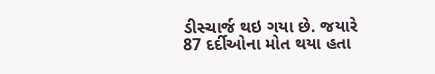ડીસ્ચાર્જ થઇ ગયા છે. જયારે 87 દર્દીઓના મોત થયા હતા